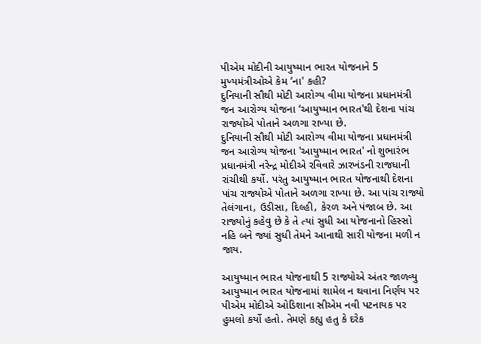પીએમ મોદીની આયુષ્માન ભારત યોજનાને 5 મુખ્યમંત્રીઓએ કેમ ‘ના' કહી?
દુનિયાની સૌથી મોટી આરોગ્ય વીમા યોજના પ્રધાનમંત્રી જન આરોગ્ય યોજના ‘આયુષ્માન ભારત'થી દેશના પાંચ રાજ્યોએ પોતાને અળગા રાખ્યા છે.
દુનિયાની સૌથી મોટી આરોગ્ય વીમા યોજના પ્રધાનમંત્રી જન આરોગ્ય યોજના 'આયુષ્માન ભારત' નો શુભારંભ પ્રધાનમંત્રી નરેન્દ્ર મોદીએ રવિવારે ઝારખંડની રાજધાની રાંચીથી કર્યો. પરંતુ આયુષ્માન ભારત યોજનાથી દેશના પાંચ રાજ્યોએ પોતાને અળગા રાખ્યા છે. આ પાંચ રાજ્યો તેલંગાના, ઉડીસા, દિલ્હી, કેરળ અને પંજાબ છે. આ રાજ્યોનું કહેવુ છે કે તે ત્યાં સુધી આ યોજનાનો હિસ્સો નહિ બને જ્યાં સુધી તેમને આનાથી સારી યોજના મળી ન જાય.

આયુષ્માન ભારત યોજનાથી 5 રાજ્યોએ અંતર જાળવ્યુ
આયુષ્માન ભારત યોજનામાં શામેલ ન થવાના નિર્ણય પર પીએમ મોદીએ ઓડિશાના સીએમ નવી પટનાયક પર હુમલો કર્યો હતો. તેમણે કહ્યુ હતુ કે દરેક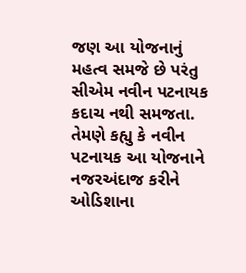જણ આ યોજનાનું મહત્વ સમજે છે પરંતુ સીએમ નવીન પટનાયક કદાચ નથી સમજતા. તેમણે કહ્યુ કે નવીન પટનાયક આ યોજનાને નજરઅંદાજ કરીને ઓડિશાના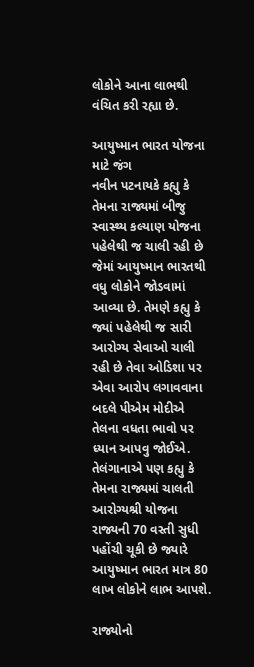લોકોને આના લાભથી વંચિત કરી રહ્યા છે.

આયુષ્માન ભારત યોજના માટે જંગ
નવીન પટનાયકે કહ્યુ કે તેમના રાજ્યમાં બીજુ સ્વાસ્થ્ય કલ્યાણ યોજના પહેલેથી જ ચાલી રહી છે જેમાં આયુષ્માન ભારતથી વધુ લોકોને જોડવામાં આવ્યા છે. તેમણે કહ્યુ કે જ્યાં પહેલેથી જ સારી આરોગ્ય સેવાઓ ચાલી રહી છે તેવા ઓડિશા પર એવા આરોપ લગાવવાના બદલે પીએમ મોદીએ તેલના વધતા ભાવો પર ધ્યાન આપવુ જોઈએ. તેલંગાનાએ પણ કહ્યુ કે તેમના રાજ્યમાં ચાલતી આરોગ્યશ્રી યોજના રાજ્યની 70 વસ્તી સુધી પહોંચી ચૂકી છે જ્યારે આયુષ્માન ભારત માત્ર 80 લાખ લોકોને લાભ આપશે.

રાજ્યોનો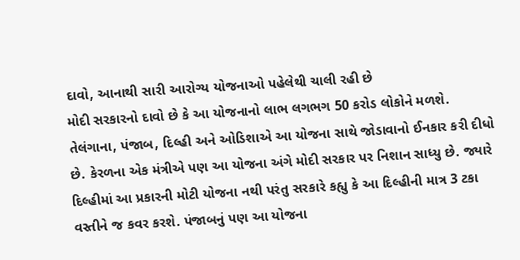દાવો, આનાથી સારી આરોગ્ય યોજનાઓ પહેલેથી ચાલી રહી છે
મોદી સરકારનો દાવો છે કે આ યોજનાનો લાભ લગભગ 50 કરોડ લોકોને મળશે. તેલંગાના, પંજાબ, દિલ્હી અને ઓડિશાએ આ યોજના સાથે જોડાવાનો ઈનકાર કરી દીધો છે. કેરળના એક મંત્રીએ પણ આ યોજના અંગે મોદી સરકાર પર નિશાન સાધ્યુ છે. જ્યારે દિલ્હીમાં આ પ્રકારની મોટી યોજના નથી પરંતુ સરકારે કહ્યુ કે આ દિલ્હીની માત્ર 3 ટકા વસ્તીને જ કવર કરશે. પંજાબનું પણ આ યોજના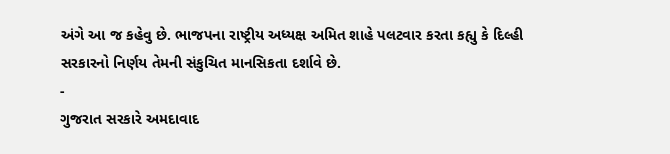અંગે આ જ કહેવુ છે. ભાજપના રાષ્ટ્રીય અધ્યક્ષ અમિત શાહે પલટવાર કરતા કહ્યુ કે દિલ્હી સરકારનો નિર્ણય તેમની સંકુચિત માનસિકતા દર્શાવે છે.
-
ગુજરાત સરકારે અમદાવાદ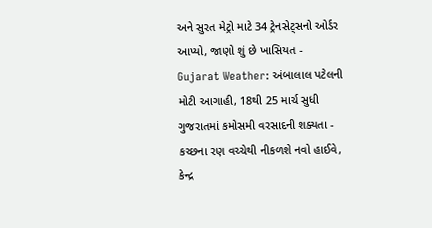અને સુરત મેટ્રો માટે 34 ટ્રેનસેટ્સનો ઓર્ડર આપ્યો, જાણો શું છે ખાસિયત -
Gujarat Weather: અંબાલાલ પટેલની મોટી આગાહી, 18થી 25 માર્ચ સુધી ગુજરાતમાં કમોસમી વરસાદની શક્યતા -
કચ્છના રણ વચ્ચેથી નીકળશે નવો હાઈવે, કેન્દ્ર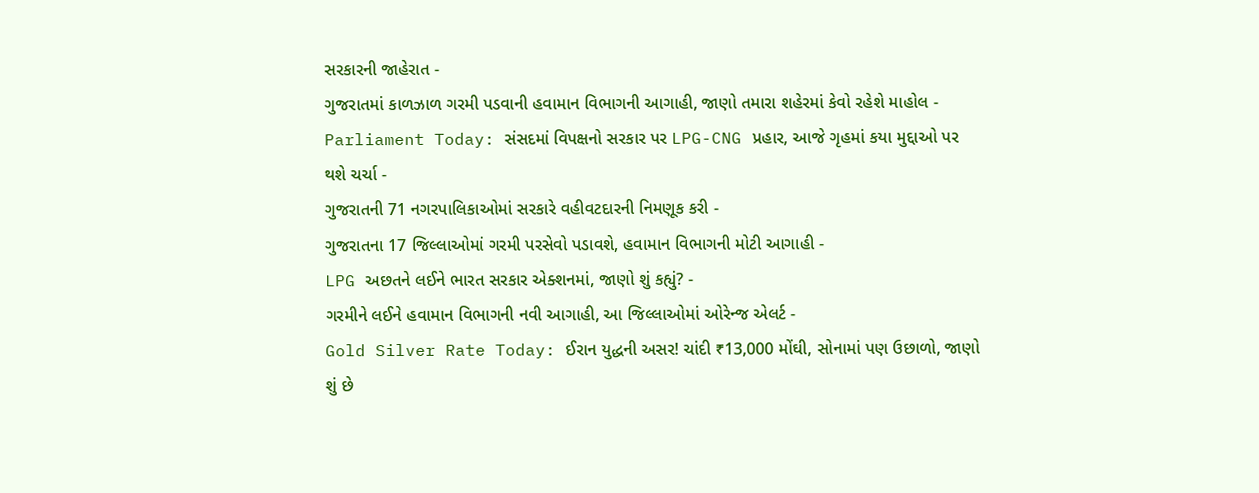સરકારની જાહેરાત -
ગુજરાતમાં કાળઝાળ ગરમી પડવાની હવામાન વિભાગની આગાહી, જાણો તમારા શહેરમાં કેવો રહેશે માહોલ -
Parliament Today: સંસદમાં વિપક્ષનો સરકાર પર LPG-CNG પ્રહાર, આજે ગૃહમાં કયા મુદ્દાઓ પર થશે ચર્ચા -
ગુજરાતની 71 નગરપાલિકાઓમાં સરકારે વહીવટદારની નિમણૂક કરી -
ગુજરાતના 17 જિલ્લાઓમાં ગરમી પરસેવો પડાવશે, હવામાન વિભાગની મોટી આગાહી -
LPG અછતને લઈને ભારત સરકાર એક્શનમાં, જાણો શું કહ્યું? -
ગરમીને લઈને હવામાન વિભાગની નવી આગાહી, આ જિલ્લાઓમાં ઓરેન્જ એલર્ટ -
Gold Silver Rate Today: ઈરાન યુદ્ધની અસર! ચાંદી ₹13,000 મોંઘી, સોનામાં પણ ઉછાળો, જાણો શું છે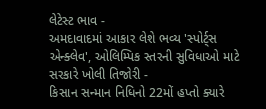લેટેસ્ટ ભાવ -
અમદાવાદમાં આકાર લેશે ભવ્ય 'સ્પોર્ટ્સ એન્ક્લેવ', ઓલિમ્પિક સ્તરની સુવિધાઓ માટે સરકારે ખોલી તિજોરી -
કિસાન સન્માન નિધિનો 22મોં હપ્તો ક્યારે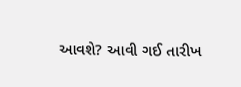આવશે? આવી ગઈ તારીખ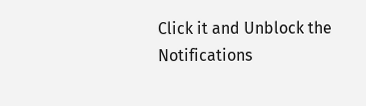Click it and Unblock the Notifications